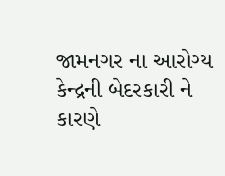જામનગર ના આરોગ્ય કેન્દ્રની બેદરકારી ને કારણે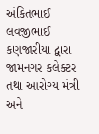અંકિતભાઈ લવજીભાઈ કણજારીયા દ્વારા જામનગર કલેક્ટર તથા આરોગ્ય મંત્રી અને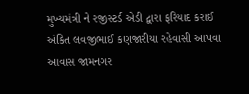મુખ્યમંત્રી ને રજીસ્ટર્ડ એડી દ્વારા ફરિયાદ કરાઈ
અંકિત લવજીભાઈ કણજારીયા રહેવાસી આપવા આવાસ જામનગર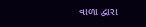વાળા દ્વારા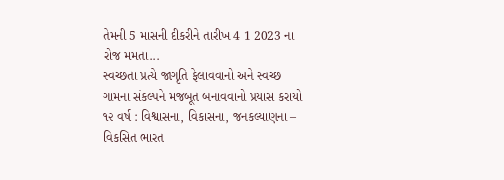તેમની 5 માસની દીકરીને તારીખ 4 1 2023 ના રોજ મમતા...
સ્વચ્છતા પ્રત્યે જાગૃતિ ફેલાવવાનો અને સ્વચ્છ ગામના સંકલ્પને મજબૂત બનાવવાનો પ્રયાસ કરાયો
૧૨ વર્ષ : વિશ્વાસના, વિકાસના, જનકલ્યાણના – વિકસિત ભારત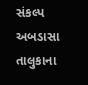સંકલ્પ
અબડાસા તાલુકાના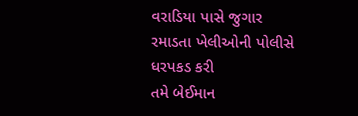વરાડિયા પાસે જુગાર રમાડતા ખેલીઓની પોલીસે ધરપકડ કરી
તમે બેઈમાન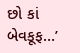છો કાં બેવકૂફ…’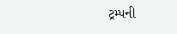ટ્રમ્પની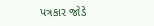પત્રકાર જોડે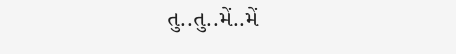તુ..તુ..મેં..મેં